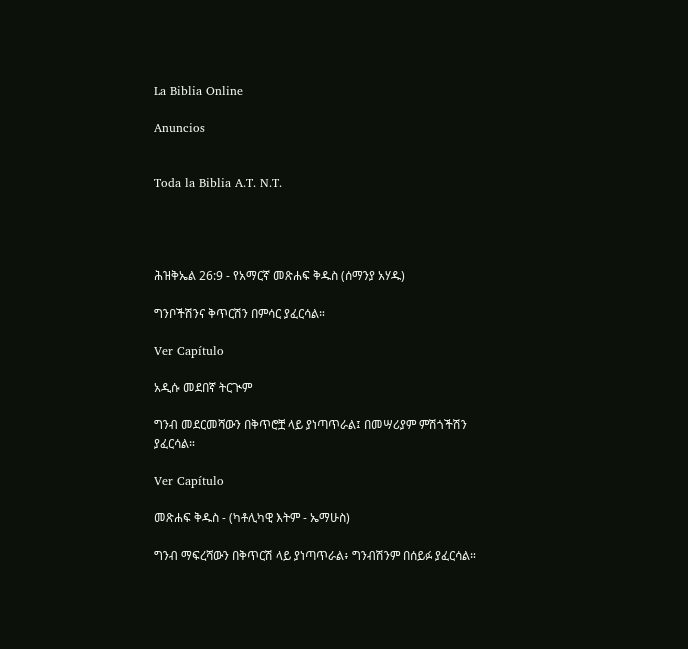La Biblia Online

Anuncios


Toda la Biblia A.T. N.T.




ሕዝቅኤል 26:9 - የአማርኛ መጽሐፍ ቅዱስ (ሰማንያ አሃዱ)

ግንቦችሽንና ቅጥርሽን በምሳር ያፈርሳል።

Ver Capítulo

አዲሱ መደበኛ ትርጒም

ግንብ መደርመሻውን በቅጥሮቿ ላይ ያነጣጥራል፤ በመሣሪያም ምሽጎችሽን ያፈርሳል።

Ver Capítulo

መጽሐፍ ቅዱስ - (ካቶሊካዊ እትም - ኤማሁስ)

ግንብ ማፍረሻውን በቅጥርሽ ላይ ያነጣጥራል፥ ግንብሽንም በሰይፉ ያፈርሳል።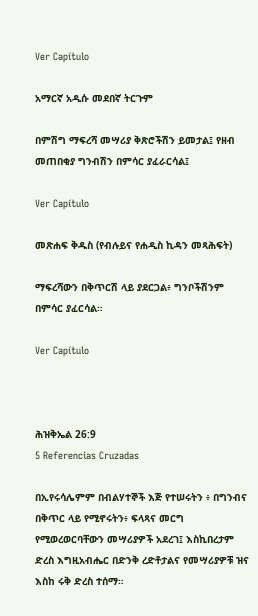Ver Capítulo

አማርኛ አዲሱ መደበኛ ትርጉም

በምሽግ ማፍረሻ መሣሪያ ቅጽሮችሽን ይመታል፤ የዘብ መጠበቂያ ግንብሽን በምሳር ያፈራርሳል፤

Ver Capítulo

መጽሐፍ ቅዱስ (የብሉይና የሐዲስ ኪዳን መጻሕፍት)

ማፍረሻውን በቅጥርሽ ላይ ያደርጋል፥ ግንቦችሽንም በምሳር ያፈርሳል።

Ver Capítulo



ሕዝቅኤል 26:9
5 Referencias Cruzadas

በኢየሩሳሌምም በብልሃተኞች እጅ የተሠሩትን ፥ በግንብና በቅጥር ላይ የሚኖሩትን፥ ፍላጻና መርግ የሚወረወርባቸውን መሣሪያዎች አደረገ፤ እስኪበረታም ድረስ እግዚአብሔር በድንቅ ረድቶታልና የመሣሪያዎቹ ዝና እስከ ሩቅ ድረስ ተሰማ።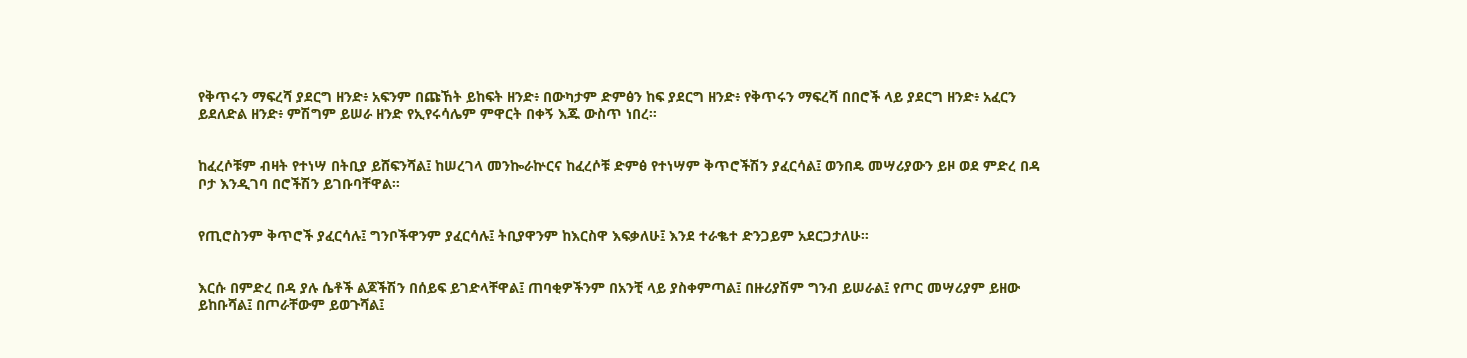የቅጥሩን ማፍረሻ ያደርግ ዘንድ፥ አፍንም በጩኸት ይከፍት ዘንድ፥ በውካታም ድምፅን ከፍ ያደርግ ዘንድ፥ የቅጥሩን ማፍረሻ በበሮች ላይ ያደርግ ዘንድ፥ አፈርን ይደለድል ዘንድ፥ ምሽግም ይሠራ ዘንድ የኢየሩሳሌም ምዋርት በቀኝ እጁ ውስጥ ነበረ።


ከፈረሶቹም ብዛት የተነሣ በትቢያ ይሸፍንሻል፤ ከሠረገላ መንኰራኵርና ከፈረሶቹ ድምፅ የተነሣም ቅጥሮችሽን ያፈርሳል፤ ወንበዴ መሣሪያውን ይዞ ወደ ምድረ በዳ ቦታ እንዲገባ በሮችሽን ይገቡባቸዋል።


የጢሮስንም ቅጥሮች ያፈርሳሉ፤ ግንቦችዋንም ያፈርሳሉ፤ ትቢያዋንም ከእርስዋ እፍቃለሁ፤ እንደ ተራቈተ ድንጋይም አደርጋታለሁ።


እርሱ በምድረ በዳ ያሉ ሴቶች ልጆችሽን በሰይፍ ይገድላቸዋል፤ ጠባቂዎችንም በአንቺ ላይ ያስቀምጣል፤ በዙሪያሽም ግንብ ይሠራል፤ የጦር መሣሪያም ይዘው ይከቡሻል፤ በጦራቸውም ይወጉሻል፤